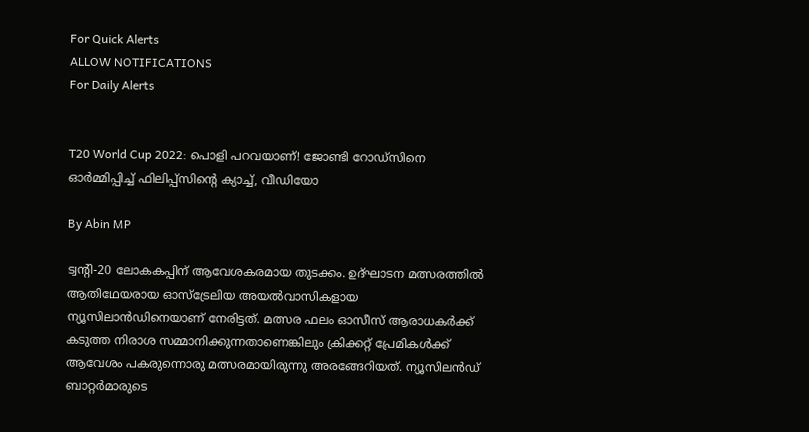For Quick Alerts
ALLOW NOTIFICATIONS
For Daily Alerts


T20 World Cup 2022: പൊളി പറവയാണ്! ജോണ്ടി റോഡ്‌സിനെ ഓര്‍മ്മിപ്പിച്ച് ഫിലിപ്പ്‌സിന്റെ ക്യാച്ച്, വീഡിയോ

By Abin MP

ട്വന്റി-20 ലോകകപ്പിന് ആവേശകരമായ തുടക്കം. ഉദ്ഘാടന മത്സരത്തില്‍ ആതിഥേയരായ ഓസ്‌ട്രേലിയ അയല്‍വാസികളായ ന്യൂസിലാന്‍ഡിനെയാണ് നേരിട്ടത്. മത്സര ഫലം ഓസീസ് ആരാധകര്‍ക്ക് കടുത്ത നിരാശ സമ്മാനിക്കുന്നതാണെങ്കിലും ക്രിക്കറ്റ് പ്രേമികള്‍ക്ക് ആവേശം പകരുന്നൊരു മത്സരമായിരുന്നു അരങ്ങേറിയത്. ന്യൂസിലന്‍ഡ് ബാറ്റര്‍മാരുടെ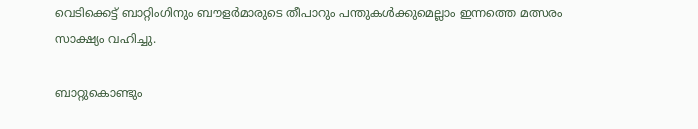വെടിക്കെട്ട് ബാറ്റിംഗിനും ബൗളര്‍മാരുടെ തീപാറും പന്തുകള്‍ക്കുമെല്ലാം ഇന്നത്തെ മത്സരം സാക്ഷ്യം വഹിച്ചു.

ബാറ്റുകൊണ്ടും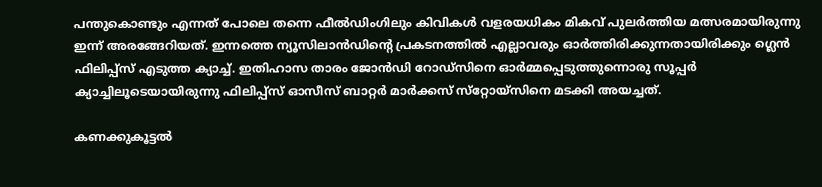പന്തുകൊണ്ടും എന്നത് പോലെ തന്നെ ഫീല്‍ഡിംഗിലും കിവികള്‍ വളരയധികം മികവ് പുലര്‍ത്തിയ മത്സരമായിരുന്നു ഇന്ന് അരങ്ങേറിയത്. ഇന്നത്തെ ന്യൂസിലാന്‍ഡിന്റെ പ്രകടനത്തില്‍ എല്ലാവരും ഓര്‍ത്തിരിക്കുന്നതായിരിക്കും ഗ്ലെന്‍ ഫിലിപ്പ്‌സ് എടുത്ത ക്യാച്ച്. ഇതിഹാസ താരം ജോന്‍ഡി റോഡ്‌സിനെ ഓര്‍മ്മപ്പെടുത്തുന്നൊരു സൂപ്പര്‍ ക്യാച്ചിലൂടെയായിരുന്നു ഫിലിപ്പ്‌സ് ഓസീസ് ബാറ്റര്‍ മാര്‍ക്കസ് സ്‌റ്റോയ്‌സിനെ മടക്കി അയച്ചത്.

കണക്കുകൂട്ടല്‍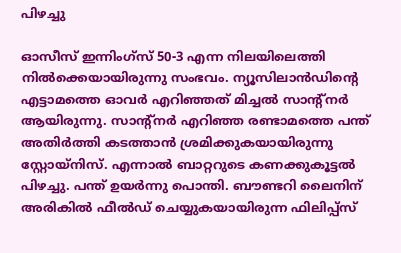പിഴച്ചു

ഓസീസ് ഇന്നിംഗ്‌സ് 50-3 എന്ന നിലയിലെത്തി നില്‍ക്കെയായിരുന്നു സംഭവം. ന്യൂസിലാന്‍ഡിന്റെ എട്ടാമത്തെ ഓവര്‍ എറിഞ്ഞത് മിച്ചല്‍ സാന്റ്‌നര്‍ ആയിരുന്നു. സാന്റ്‌നര്‍ എറിഞ്ഞ രണ്ടാമത്തെ പന്ത് അതിര്‍ത്തി കടത്താന്‍ ശ്രമിക്കുകയായിരുന്നു സ്റ്റോയ്‌നിസ്. എന്നാല്‍ ബാറ്ററുടെ കണക്കുകൂട്ടല്‍ പിഴച്ചു. പന്ത് ഉയര്‍ന്നു പൊന്തി. ബൗണ്ടറി ലൈനിന് അരികില്‍ ഫീല്‍ഡ് ചെയ്യുകയായിരുന്ന ഫിലിപ്പ്‌സ്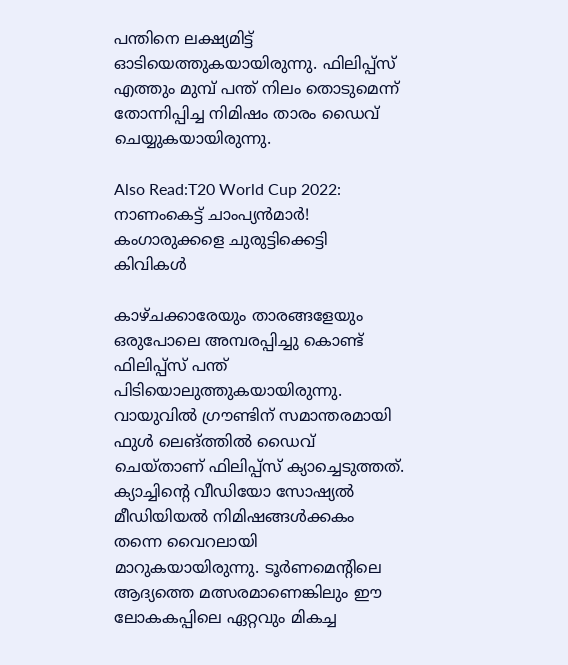പന്തിനെ ലക്ഷ്യമിട്ട് ഓടിയെത്തുകയായിരുന്നു. ഫിലിപ്പ്‌സ് എത്തും മുമ്പ് പന്ത് നിലം തൊടുമെന്ന് തോന്നിപ്പിച്ച നിമിഷം താരം ഡൈവ് ചെയ്യുകയായിരുന്നു.

Also Read:T20 World Cup 2022: നാണംകെട്ട് ചാംപ്യന്‍മാര്‍! കംഗാരുക്കളെ ചുരുട്ടിക്കെട്ടി കിവികള്‍

കാഴ്ചക്കാരേയും താരങ്ങളേയും ഒരുപോലെ അമ്പരപ്പിച്ചു കൊണ്ട് ഫിലിപ്പ്‌സ് പന്ത് പിടിയൊലുത്തുകയായിരുന്നു. വായുവില്‍ ഗ്രൗണ്ടിന് സമാന്തരമായി ഫുള്‍ ലെങ്ത്തില്‍ ഡൈവ് ചെയ്താണ് ഫിലിപ്പ്‌സ് ക്യാച്ചെടുത്തത്. ക്യാച്ചിന്റെ വീഡിയോ സോഷ്യല്‍ മീഡിയിയല്‍ നിമിഷങ്ങള്‍ക്കകം തന്നെ വൈറലായി മാറുകയായിരുന്നു. ടൂര്‍ണമെന്റിലെ ആദ്യത്തെ മത്സരമാണെങ്കിലും ഈ ലോകകപ്പിലെ ഏറ്റവും മികച്ച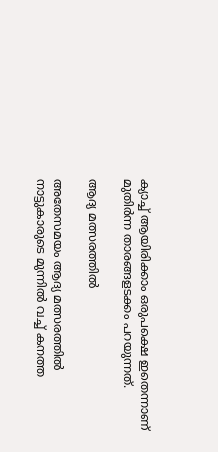ക്യാച്ച് ആയിരിക്കാം ഒരുപക്ഷെ ഇതെന്നാണ് മുതിര്‍ന്ന താരങ്ങളടക്കം പറയുന്നത്.

ആദ്യ മത്സരത്തില്‍

അതേസമയം ആദ്യ മത്സരത്തില്‍ നാട്ടുകാരുടെ മുന്നില്‍ വച്ച് കനത്ത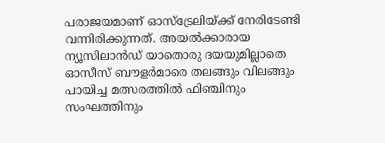പരാജയമാണ് ഓസ്‌ട്രേലിയ്ക്ക് നേരിടേണ്ടി വന്നിരിക്കുന്നത്. അയല്‍ക്കാരായ ന്യൂസിലാന്‍ഡ് യാതൊരു ദയയുമില്ലാതെ ഓസീസ് ബൗളര്‍മാരെ തലങ്ങും വിലങ്ങും പായിച്ച മത്സരത്തില്‍ ഫിഞ്ചിനും സംഘത്തിനും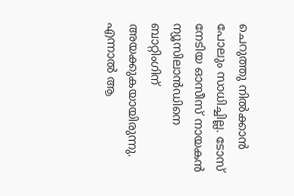ചെറുത്തു നില്‍ക്കാന്‍ പോലും സാധിച്ചില്ല. ടോസ് നേടിയ ഓസീസ് നായകന്‍ ന്യൂസിലാന്‍ഡിനെ ബാറ്റിംഗിന് അയക്കുകയായിരുന്നു. എന്നാല്‍ ആ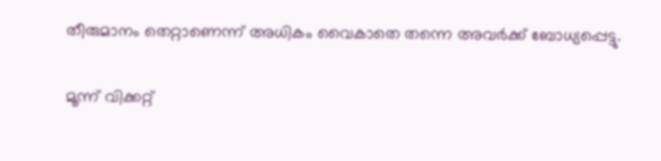തീരുമാനം തെറ്റാണെന്ന് അധികം വൈകാതെ തന്നെ അവര്‍ക്ക് ബോധ്യപ്പെട്ടു.

മൂന്ന് വിക്കറ്റ്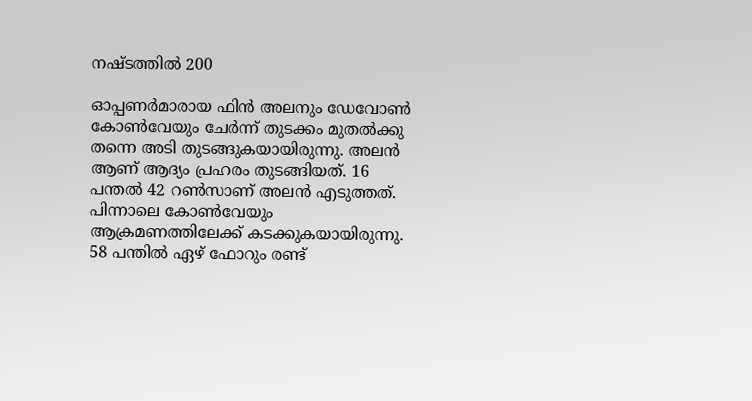നഷ്ടത്തില്‍ 200

ഓപ്പണര്‍മാരായ ഫിന്‍ അലനും ഡേവോണ്‍ കോണ്‍വേയും ചേര്‍ന്ന് തുടക്കം മുതല്‍ക്കു തന്നെ അടി തുടങ്ങുകയായിരുന്നു. അലന്‍ ആണ് ആദ്യം പ്രഹരം തുടങ്ങിയത്. 16 പന്തല്‍ 42 റണ്‍സാണ് അലന്‍ എടുത്തത്. പിന്നാലെ കോണ്‍വേയും ആക്രമണത്തിലേക്ക് കടക്കുകയായിരുന്നു. 58 പന്തില്‍ ഏഴ് ഫോറും രണ്ട്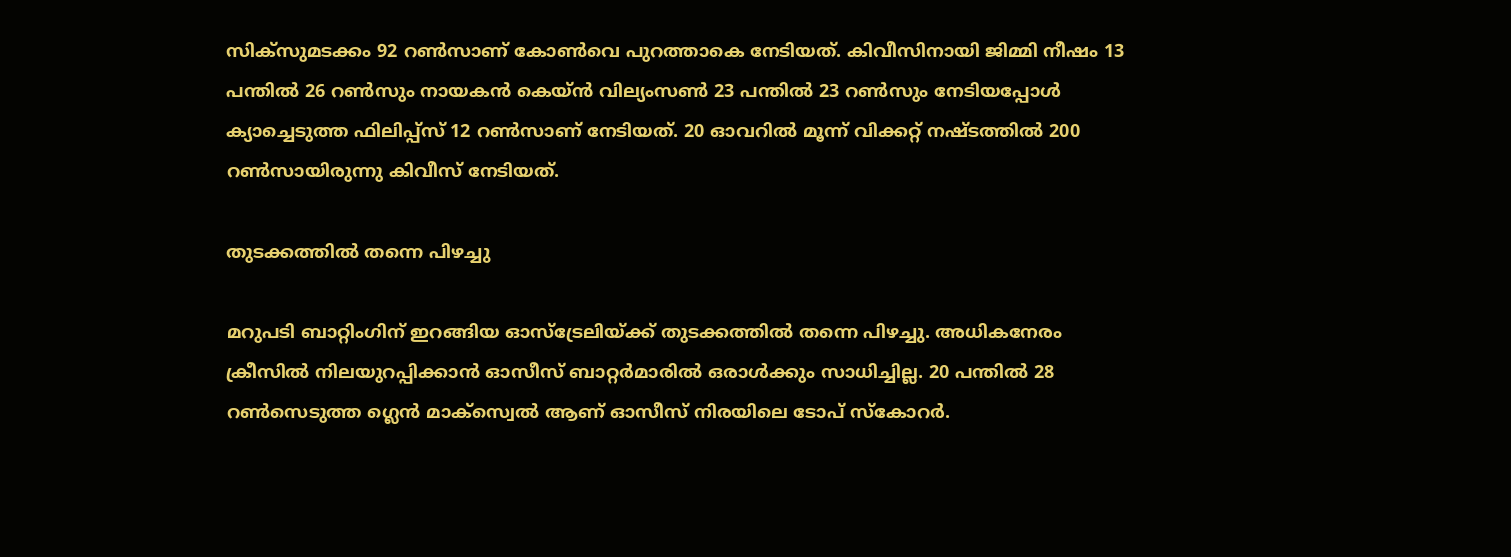സിക്‌സുമടക്കം 92 റണ്‍സാണ് കോണ്‍വെ പുറത്താകെ നേടിയത്. കിവീസിനായി ജിമ്മി നീഷം 13 പന്തില്‍ 26 റണ്‍സും നായകന്‍ കെയ്ന്‍ വില്യംസണ്‍ 23 പന്തില്‍ 23 റണ്‍സും നേടിയപ്പോള്‍ ക്യാച്ചെടുത്ത ഫിലിപ്പ്‌സ് 12 റണ്‍സാണ് നേടിയത്. 20 ഓവറില്‍ മൂന്ന് വിക്കറ്റ് നഷ്ടത്തില്‍ 200 റണ്‍സായിരുന്നു കിവീസ് നേടിയത്.

തുടക്കത്തില്‍ തന്നെ പിഴച്ചു

മറുപടി ബാറ്റിംഗിന് ഇറങ്ങിയ ഓസ്‌ട്രേലിയ്ക്ക് തുടക്കത്തില്‍ തന്നെ പിഴച്ചു. അധികനേരം ക്രീസില്‍ നിലയുറപ്പിക്കാന്‍ ഓസീസ് ബാറ്റര്‍മാരില്‍ ഒരാള്‍ക്കും സാധിച്ചില്ല. 20 പന്തില്‍ 28 റണ്‍സെടുത്ത ഗ്ലെന്‍ മാക്‌സ്വെല്‍ ആണ് ഓസീസ് നിരയിലെ ടോപ് സ്‌കോറര്‍.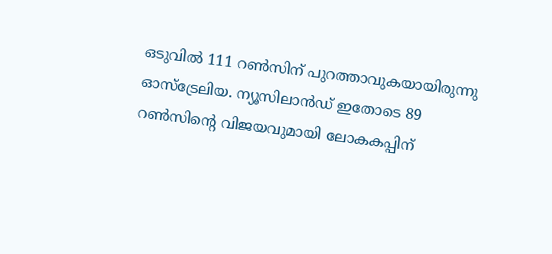ഒടുവില്‍ 111 റണ്‍സിന് പുറത്താവുകയായിരുന്നു ഓസ്‌ട്രേലിയ. ന്യൂസിലാന്‍ഡ് ഇതോടെ 89 റണ്‍സിന്റെ വിജയവുമായി ലോകകപ്പിന്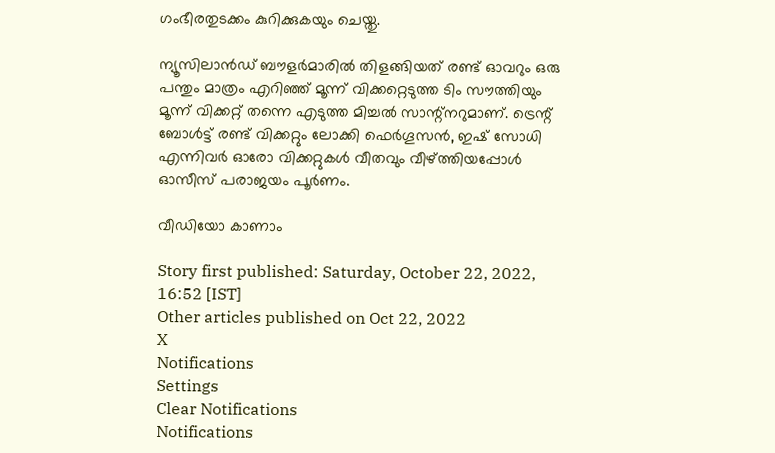ഗംഭീരതുടക്കം കുറിക്കുകയും ചെയ്തു.

ന്യൂസിലാന്‍ഡ് ബൗളര്‍മാരില്‍ തിളങ്ങിയത് രണ്ട് ഓവറും ഒരു പന്തും മാത്രം എറിഞ്ഞ് മൂന്ന് വിക്കറ്റെടുത്ത ടിം സൗത്തിയും മൂന്ന് വിക്കറ്റ് തന്നെ എടുത്ത മിച്ചല്‍ സാന്റ്‌നറുമാണ്. ട്രെന്റ് ബോള്‍ട്ട് രണ്ട് വിക്കറ്റും ലോക്കി ഫെര്‍ഗൂസന്‍, ഇഷ് സോധി എന്നിവര്‍ ഓരോ വിക്കറ്റുകള്‍ വീതവും വീഴ്ത്തിയപ്പോള്‍ ഓസീസ് പരാജയം പൂര്‍ണം.

വീഡിയോ കാണാം

Story first published: Saturday, October 22, 2022, 16:52 [IST]
Other articles published on Oct 22, 2022
X
Notifications
Settings
Clear Notifications
Notifications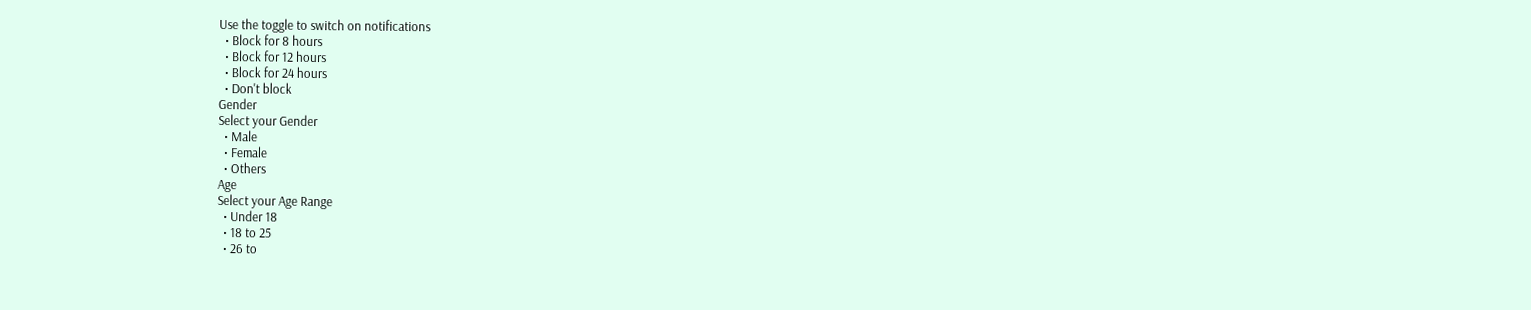Use the toggle to switch on notifications
  • Block for 8 hours
  • Block for 12 hours
  • Block for 24 hours
  • Don't block
Gender
Select your Gender
  • Male
  • Female
  • Others
Age
Select your Age Range
  • Under 18
  • 18 to 25
  • 26 to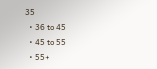35
  • 36 to 45
  • 45 to 55
  • 55+